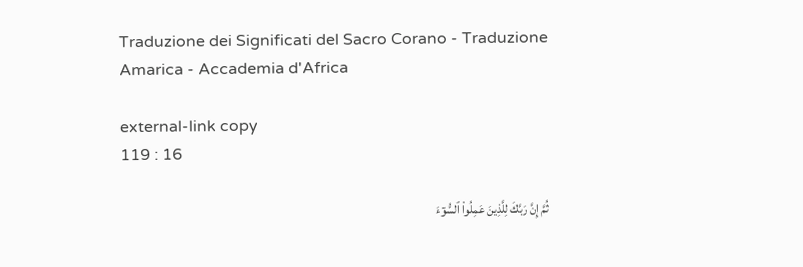Traduzione dei Significati del Sacro Corano - Traduzione Amarica - Accademia d'Africa

external-link copy
119 : 16

ثُمَّ إِنَّ رَبَّكَ لِلَّذِينَ عَمِلُواْ ٱلسُّوٓءَ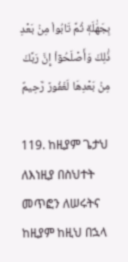بِجَهَٰلَةٖ ثُمَّ تَابُواْ مِنۢ بَعۡدِ ذَٰلِكَ وَأَصۡلَحُوٓاْ إِنَّ رَبَّكَ مِنۢ بَعۡدِهَا لَغَفُورٞ رَّحِيمٌ

119. ከዚያም ጌታህ ለእነዚያ በስህተት መጥፎን ለሠሩትና ከዚያም ከዚህ በኋላ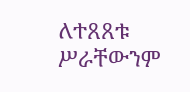ለተጸጸቱ ሥራቸውንም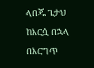ላበጁ ጌታህ ከእርሷ በኋላ በእርግጥ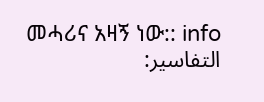መሓሪና አዛኝ ነው:: info
التفاسير: